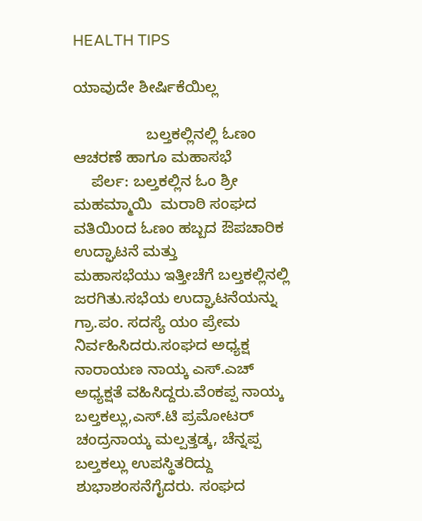HEALTH TIPS

ಯಾವುದೇ ಶೀರ್ಷಿಕೆಯಿಲ್ಲ

                 ಬಲ್ತಕಲ್ಲಿನಲ್ಲಿ ಓಣಂ ಆಚರಣೆ ಹಾಗೂ ಮಹಾಸಭೆ
    ಪೆರ್ಲ: ಬಲ್ತಕಲ್ಲಿನ ಓಂ ಶ್ರೀ ಮಹಮ್ಮಾಯಿ  ಮರಾಠಿ ಸಂಘದ  ವತಿಯಿಂದ ಓಣಂ ಹಬ್ಬದ ಔಪಚಾರಿಕ ಉದ್ಘಾಟನೆ ಮತ್ತು
ಮಹಾಸಭೆಯು ಇತ್ತೀಚೆಗೆ ಬಲ್ತಕಲ್ಲಿನಲ್ಲಿ ಜರಗಿತು.ಸಭೆಯ ಉದ್ಘಾಟನೆಯನ್ನು ಗ್ರಾ.ಪಂ. ಸದಸ್ಯೆ ಯಂ ಪ್ರೇಮ ನಿರ್ವಹಿಸಿದರು.ಸಂಘದ ಅಧ್ಯಕ್ಷ ನಾರಾಯಣ ನಾಯ್ಕ ಎಸ್.ಎಚ್ ಅಧ್ಯಕ್ಷತೆ ವಹಿಸಿದ್ದರು.ವೆಂಕಪ್ಪ ನಾಯ್ಕ ಬಲ್ತಕಲ್ಲು,ಎಸ್.ಟಿ ಪ್ರಮೋಟರ್ ಚಂದ್ರನಾಯ್ಕ ಮಲ್ಪತ್ತಡ್ಕ, ಚೆನ್ನಪ್ಪ ಬಲ್ತಕಲ್ಲು ಉಪಸ್ಥಿತರಿದ್ದು ಶುಭಾಶಂಸನೆಗೈದರು. ಸಂಘದ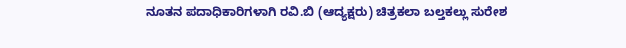ನೂತನ ಪದಾಧಿಕಾರಿಗಳಾಗಿ ರವಿ.ಬಿ (ಆದ್ಯಕ್ಷರು) ಚಿತ್ರಕಲಾ ಬಲ್ತಕಲ್ಲು ಸುರೇಶ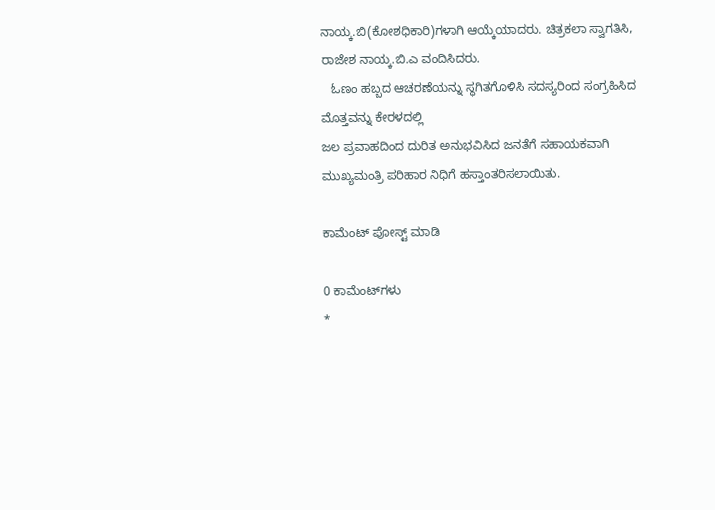ನಾಯ್ಕ.ಬಿ(ಕೋಶಧಿಕಾರಿ)ಗಳಾಗಿ ಆಯ್ಕೆಯಾದರು. ಚಿತ್ರಕಲಾ ಸ್ವಾಗತಿಸಿ, ರಾಜೇಶ ನಾಯ್ಕ.ಬಿ.ಎ ವಂದಿಸಿದರು.
   ಓಣಂ ಹಬ್ಬದ ಆಚರಣೆಯನ್ನು ಸ್ಥಗಿತಗೊಳಿಸಿ ಸದಸ್ಯರಿಂದ ಸಂಗ್ರಹಿಸಿದ ಮೊತ್ತವನ್ನು ಕೇರಳದಲ್ಲಿ
ಜಲ ಪ್ರವಾಹದಿಂದ ದುರಿತ ಅನುಭವಿಸಿದ ಜನತೆಗೆ ಸಹಾಯಕವಾಗಿ ಮುಖ್ಯಮಂತ್ರಿ ಪರಿಹಾರ ನಿಧಿಗೆ ಹಸ್ತಾಂತರಿಸಲಾಯಿತು.

ಕಾಮೆಂಟ್‌‌ ಪೋಸ್ಟ್‌ ಮಾಡಿ

0 ಕಾಮೆಂಟ್‌ಗಳು
*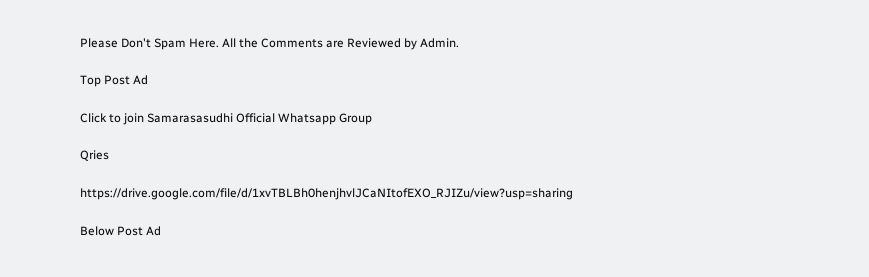Please Don't Spam Here. All the Comments are Reviewed by Admin.

Top Post Ad

Click to join Samarasasudhi Official Whatsapp Group

Qries

https://drive.google.com/file/d/1xvTBLBh0henjhvlJCaNItofEXO_RJIZu/view?usp=sharing

Below Post Ad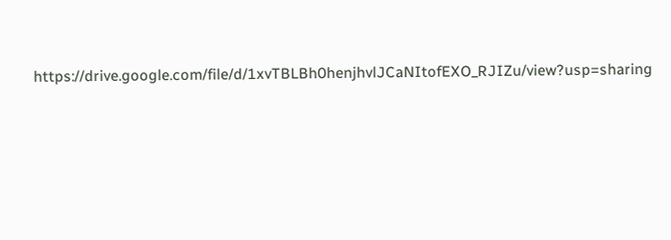https://drive.google.com/file/d/1xvTBLBh0henjhvlJCaNItofEXO_RJIZu/view?usp=sharing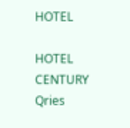HOTEL

HOTEL
CENTURY
Qries